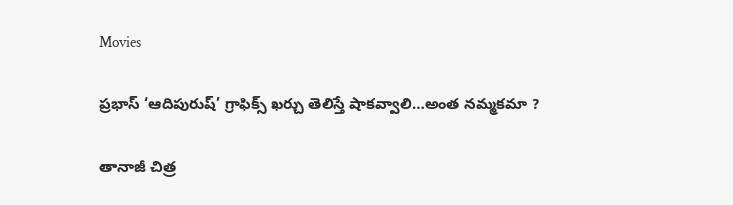Movies

ప్రభాస్ ‘ఆదిపురుష్’ గ్రాఫిక్స్ ఖర్చు తెలిస్తే షాకవ్వాలి…అంత నమ్మకమా ?

తానాజీ చిత్ర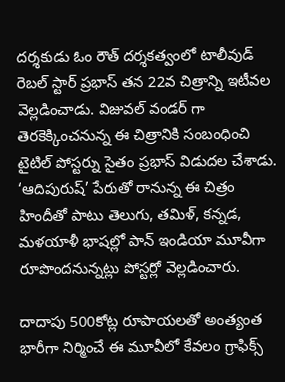దర్శకుడు ఓం రౌత్ దర్శకత్వంలో టాలీవుడ్ రెబల్ స్టార్ ప్రభాస్ తన 22వ చిత్రాన్ని ఇటీవల వెల్లడించాడు. విజువల్ వండర్ గా తెరకెక్కించనున్న ఈ చిత్రానికి సంబంధించి టైటిల్ పోస్టర్ను సైతం ప్రభాస్ విడుదల చేశాడు. ‘ఆదిపురుష్’ పేరుతో రానున్న ఈ చిత్రం హిందీతో పాటు తెలుగు, తమిళ్, కన్నడ, మళయాళీ భాషల్లో పాన్ ఇండియా మూవీగా రూపొందనున్నట్లు పోస్టర్లో వెల్లడించారు.

దాదాపు 500కోట్ల రూపాయలతో అంత్యంత భారీగా నిర్మించే ఈ మూవీలో కేవలం గ్రాఫిక్స్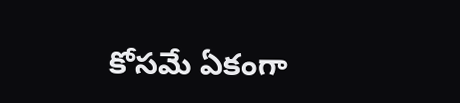కోసమే ఏకంగా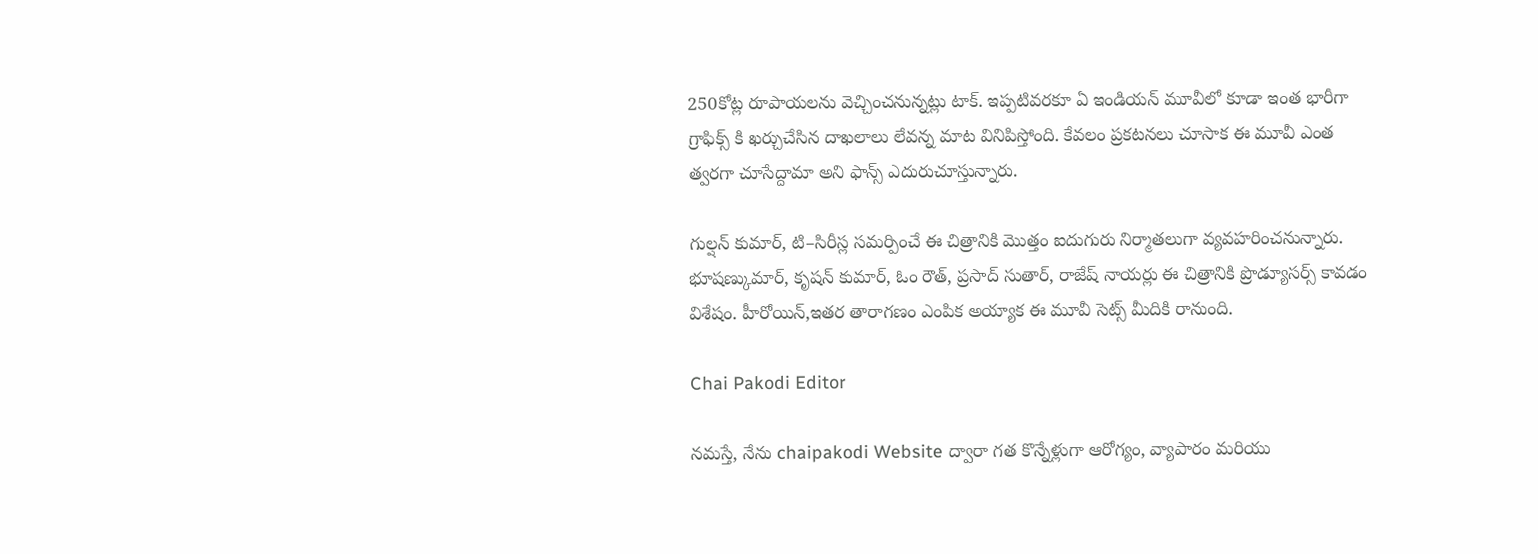250కోట్ల రూపాయలను వెచ్చించనున్నట్లు టాక్. ఇప్పటివరకూ ఏ ఇండియన్ మూవీలో కూడా ఇంత భారీగా గ్రాఫిక్స్ కి ఖర్చుచేసిన దాఖలాలు లేవన్న మాట వినిపిస్తోంది. కేవలం ప్రకటనలు చూసాక ఈ మూవీ ఎంత త్వరగా చూసేద్దామా అని ఫాన్స్ ఎదురుచూస్తున్నారు.

గుల్షన్ కుమార్, టి–సిరీస్ల సమర్పించే ఈ చిత్రానికి మొత్తం ఐదుగురు నిర్మాతలుగా వ్యవహరించనున్నారు. భూషణ్కుమార్, కృషన్ కుమార్, ఓం రౌత్, ప్రసాద్ సుతార్, రాజేష్ నాయర్లు ఈ చిత్రానికి ప్రొడ్యూసర్స్ కావడం విశేషం. హీరోయిన్,ఇతర తారాగణం ఎంపిక అయ్యాక ఈ మూవీ సెట్స్ మీదికి రానుంది.

Chai Pakodi Editor

నమస్తే, నేను chaipakodi Website ద్వారా గత కొన్నేళ్లుగా ఆరోగ్యం, వ్యాపారం మరియు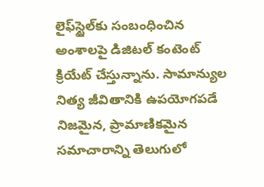లైఫ్‌స్టైల్‌కు సంబంధించిన అంశాలపై డిజిటల్ కంటెంట్ క్రియేట్ చేస్తున్నాను. సామాన్యుల నిత్య జీవితానికి ఉపయోగపడే నిజమైన, ప్రామాణికమైన సమాచారాన్ని తెలుగులో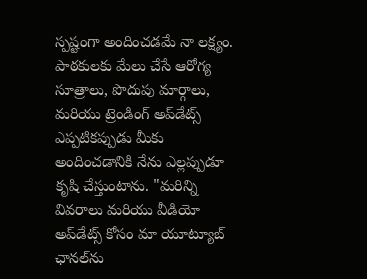స్పష్టంగా అందించడమే నా లక్ష్యం. పాఠకులకు మేలు చేసే ఆరోగ్య సూత్రాలు, పొదుపు మార్గాలు, మరియు ట్రెండింగ్ అప్‌డేట్స్ ఎప్పటికప్పుడు మీకు అందించడానికి నేను ఎల్లప్పుడూ కృషి చేస్తుంటాను. "మరిన్ని వివరాలు మరియు వీడియో అప్‌డేట్స్ కోసం మా యూట్యూబ్ ఛానల్‌ను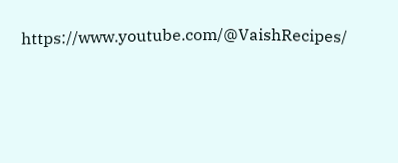https://www.youtube.com/@VaishRecipes/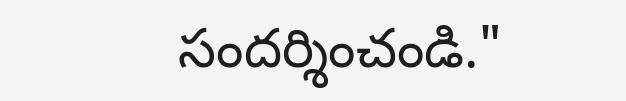సందర్శించండి."